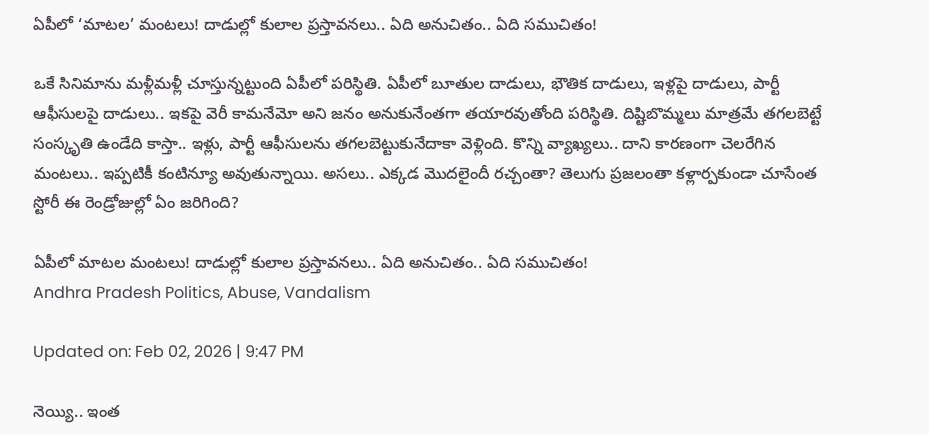ఏపీలో ‘మాటల’ మంటలు! దాడుల్లో కులాల ప్రస్తావనలు.. ఏది అనుచితం.. ఏది సముచితం!

ఒకే సినిమాను మళ్లీమళ్లీ చూస్తున్నట్టుంది ఏపీలో పరిస్థితి. ఏపీలో బూతుల దాడులు, భౌతిక దాడులు, ఇళ్లపై దాడులు, పార్టీ ఆఫీసులపై దాడులు.. ఇకపై వెరీ కామనేమో అని జనం అనుకునేంతగా తయారవుతోంది పరిస్థితి. దిష్టిబొమ్మలు మాత్రమే తగలబెట్టే సంస్కృతి ఉండేది కాస్తా.. ఇళ్లు, పార్టీ ఆఫీసులను తగలబెట్టుకునేదాకా వెళ్లింది. కొన్ని వ్యాఖ్యలు.. దాని కారణంగా చెలరేగిన మంటలు.. ఇప్పటికీ కంటిన్యూ అవుతున్నాయి. అసలు.. ఎక్కడ మొదలైందీ రచ్చంతా? తెలుగు ప్రజలంతా కళ్లార్పకుండా చూసేంత స్టోరీ ఈ రెండ్రోజుల్లో ఏం జరిగింది?

ఏపీలో మాటల మంటలు! దాడుల్లో కులాల ప్రస్తావనలు.. ఏది అనుచితం.. ఏది సముచితం!
Andhra Pradesh Politics, Abuse, Vandalism

Updated on: Feb 02, 2026 | 9:47 PM

నెయ్యి.. ఇంత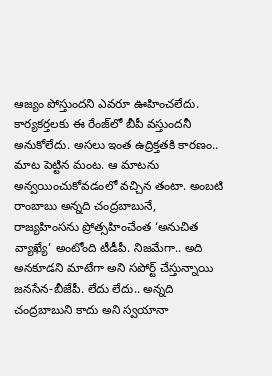ఆజ్యం పోస్తుందని ఎవరూ ఊహించలేదు. కార్యకర్తలకు ఈ రేంజ్‌లో బీపీ వస్తుందనీ అనుకోలేదు. అసలు ఇంత ఉద్రిక్తతకి కారణం.. మాట పెట్టిన మంట. ఆ మాటను అన్వయించుకోవడంలో వచ్చిన తంటా. అంబటి రాంబాబు అన్నది చంద్రబాబునే, రాజ్యహింసను ప్రోత్సహించేంత ‘అనుచిత వ్యాఖ్యే’ అంటోంది టీడీపీ. నిజమేగా.. అది అనకూడని మాటేగా అని సపోర్ట్ చేస్తున్నాయి జనసేన-బీజేపీ. లేదు లేదు.. అన్నది చంద్రబాబుని కాదు అని స్వయానా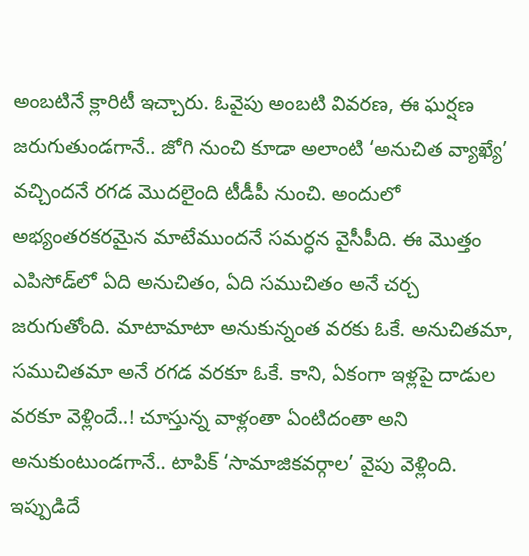అంబటినే క్లారిటీ ఇచ్చారు. ఓవైపు అంబటి వివరణ, ఈ ఘర్షణ జరుగుతుండగానే.. జోగి నుంచి కూడా అలాంటి ‘అనుచిత వ్యాఖ్యే’ వచ్చిందనే రగడ మొదలైంది టీడీపీ నుంచి. అందులో అభ్యంతరకరమైన మాటేముందనే సమర్ధన వైసీపీది. ఈ మొత్తం ఎపిసోడ్‌లో ఏది అనుచితం, ఏది సముచితం అనే చర్చ జరుగుతోంది. మాటామాటా అనుకున్నంత వరకు ఓకే. అనుచితమా, సముచితమా అనే రగడ వరకూ ఓకే. కాని, ఏకంగా ఇళ్లపై దాడుల వరకూ వెళ్లిందే..! చూస్తున్న వాళ్లంతా ఏంటిదంతా అని అనుకుంటుండగానే.. టాపిక్ ‘సామాజికవర్గాల’ వైపు వెళ్లింది. ఇప్పుడిదే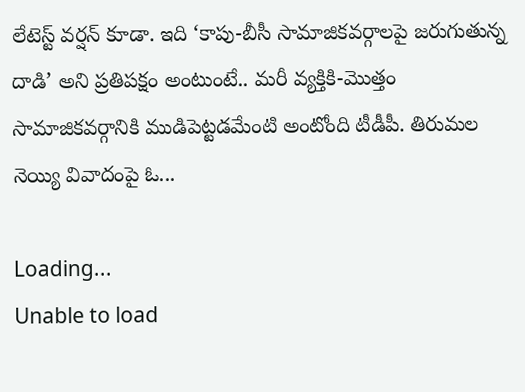లేటెస్ట్ వర్షన్ కూడా. ఇది ‘కాపు-బీసీ సామాజికవర్గాలపై జరుగుతున్న దాడి’ అని ప్రతిపక్షం అంటుంటే.. మరీ వ్యక్తికి-మొత్తం సామాజికవర్గానికి ముడిపెట్టడమేంటి అంటోంది టీడీపీ. తిరుమల నెయ్యి వివాదంపై ఓ...

Loading...
Unable to load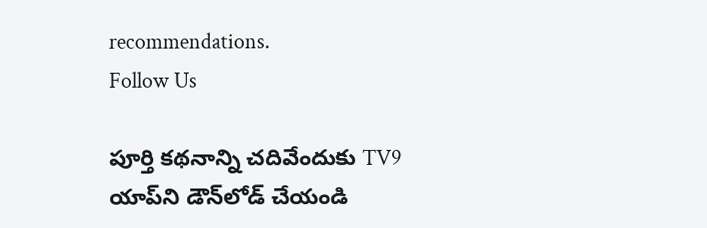recommendations.
Follow Us

పూర్తి కథనాన్ని చదివేందుకు TV9 యాప్‌ని డౌన్‌లోడ్ చేయండి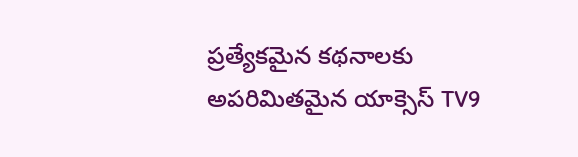ప్రత్యేకమైన కథనాలకు అపరిమితమైన యాక్సెస్ TV9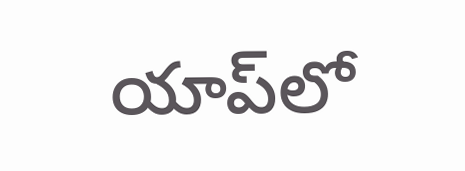యాప్‌లో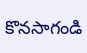కొనసాగండి